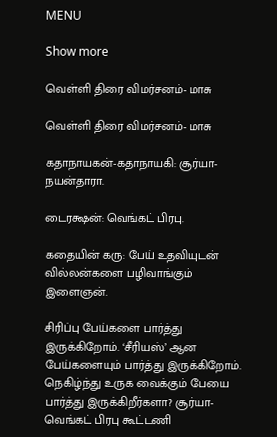MENU

Show more

வெள்ளி திரை விமர்சனம்- மாசு

வெள்ளி திரை விமர்சனம்- மாசு

கதாநாயகன்-கதாநாயகி: சூர்யா-நயன்தாரா.

டைரக்ஷன்: வெங்கட் பிரபு.

கதையின் கரு: பேய் உதவியுடன் வில்லன்களை பழிவாங்கும் இளைஞன்.

சிரிப்பு பேய்களை பார்த்து இருக்கிறோம். ‘சீரியஸ்’ ஆன பேய்களையும் பார்த்து இருக்கிறோம். நெகிழ்ந்து உருக வைக்கும் பேயை பார்த்து இருக்கிறீர்களா? சூர்யா-வெங்கட் பிரபு கூட்டணி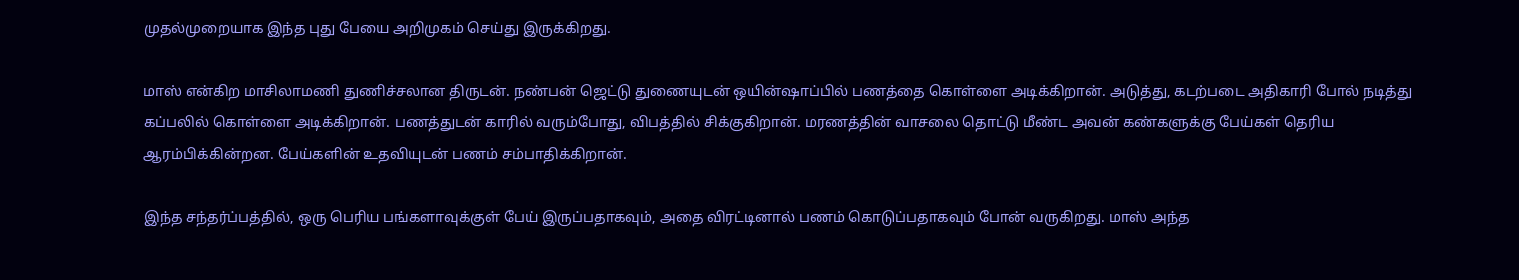முதல்முறையாக இந்த புது பேயை அறிமுகம் செய்து இருக்கிறது.

மாஸ் என்கிற மாசிலாமணி துணிச்சலான திருடன். நண்பன் ஜெட்டு துணையுடன் ஒயின்ஷாப்பில் பணத்தை கொள்ளை அடிக்கிறான். அடுத்து, கடற்படை அதிகாரி போல் நடித்து கப்பலில் கொள்ளை அடிக்கிறான். பணத்துடன் காரில் வரும்போது, விபத்தில் சிக்குகிறான். மரணத்தின் வாசலை தொட்டு மீண்ட அவன் கண்களுக்கு பேய்கள் தெரிய ஆரம்பிக்கின்றன. பேய்களின் உதவியுடன் பணம் சம்பாதிக்கிறான்.

இந்த சந்தர்ப்பத்தில், ஒரு பெரிய பங்களாவுக்குள் பேய் இருப்பதாகவும், அதை விரட்டினால் பணம் கொடுப்பதாகவும் போன் வருகிறது. மாஸ் அந்த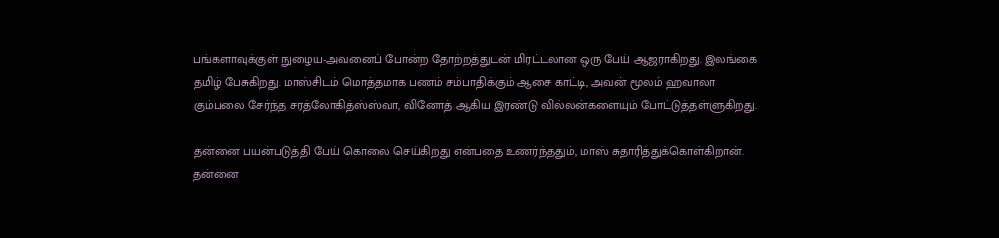பங்களாவுக்குள் நுழைய-அவனைப் போன்ற தோற்றத்துடன் மிரட்டலான ஒரு பேய் ஆஜராகிறது. இலங்கை தமிழ் பேசுகிறது. மாஸ்சிடம் மொத்தமாக பணம் சம்பாதிக்கும் ஆசை காட்டி, அவன் மூலம் ஹவாலா கும்பலை சேர்ந்த சரத்லோகித்ஸ்ஸ்வா, வினோத் ஆகிய இரண்டு வில்லன்களையும் போட்டுத்தள்ளுகிறது.

தன்னை பயன்படுத்தி பேய் கொலை செய்கிறது என்பதை உணர்ந்ததும், மாஸ் சுதாரித்துக்கொள்கிறான். தன்னை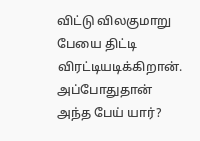விட்டு விலகுமாறு பேயை திட்டி விரட்டியடிக்கிறான். அப்போதுதான் அந்த பேய் யார்?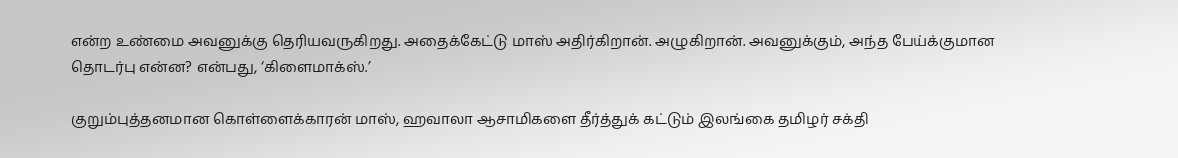என்ற உண்மை அவனுக்கு தெரியவருகிறது. அதைக்கேட்டு மாஸ் அதிர்கிறான். அழுகிறான். அவனுக்கும், அந்த பேய்க்குமான தொடர்பு என்ன? என்பது, ‘கிளைமாக்ஸ்.’

குறும்புத்தனமான கொள்ளைக்காரன் மாஸ், ஹவாலா ஆசாமிகளை தீர்த்துக் கட்டும் இலங்கை தமிழர் சக்தி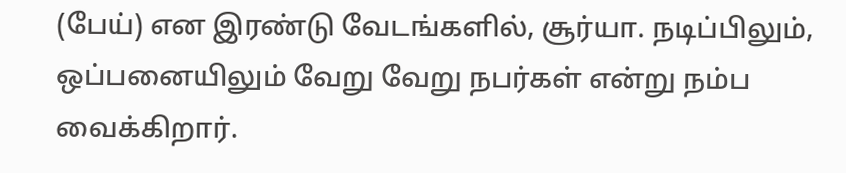(பேய்) என இரண்டு வேடங்களில், சூர்யா. நடிப்பிலும், ஒப்பனையிலும் வேறு வேறு நபர்கள் என்று நம்ப வைக்கிறார்.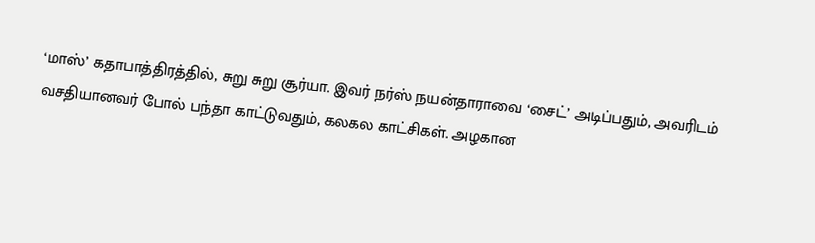‘மாஸ்’ கதாபாத்திரத்தில், சுறு சுறு சூர்யா. இவர் நர்ஸ் நயன்தாராவை ‘சைட்’ அடிப்பதும், அவரிடம் வசதியானவர் போல் பந்தா காட்டுவதும், கலகல காட்சிகள். அழகான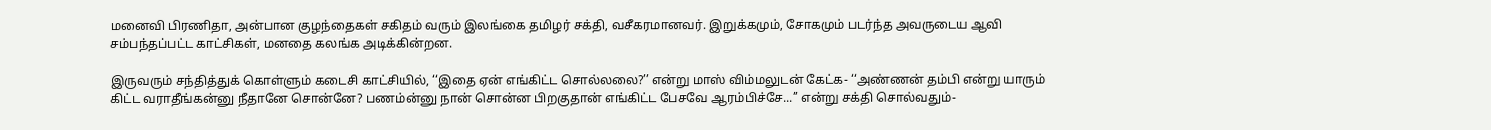மனைவி பிரணிதா, அன்பான குழந்தைகள் சகிதம் வரும் இலங்கை தமிழர் சக்தி, வசீகரமானவர். இறுக்கமும், சோகமும் படர்ந்த அவருடைய ஆவி சம்பந்தப்பட்ட காட்சிகள், மனதை கலங்க அடிக்கின்றன.

இருவரும் சந்தித்துக் கொள்ளும் கடைசி காட்சியில், ‘‘இதை ஏன் எங்கிட்ட சொல்லலை?’’ என்று மாஸ் விம்மலுடன் கேட்க- ‘‘அண்ணன் தம்பி என்று யாரும் கிட்ட வராதீங்கன்னு நீதானே சொன்னே? பணம்ன்னு நான் சொன்ன பிறகுதான் எங்கிட்ட பேசவே ஆரம்பிச்சே...’’ என்று சக்தி சொல்வதும்-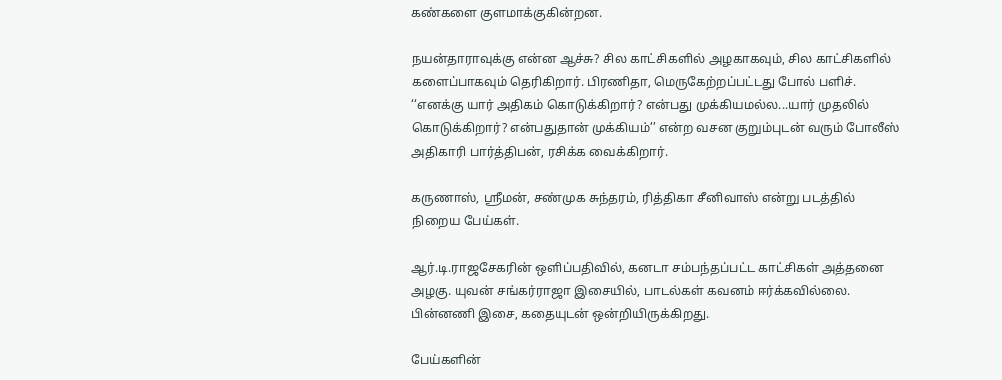கண்களை குளமாக்குகின்றன.

நயன்தாராவுக்கு என்ன ஆச்சு? சில காட்சிகளில் அழகாகவும், சில காட்சிகளில் களைப்பாகவும் தெரிகிறார். பிரணிதா, மெருகேற்றப்பட்டது போல் பளிச். ‘‘எனக்கு யார் அதிகம் கொடுக்கிறார்? என்பது முக்கியமல்ல...யார் முதலில் கொடுக்கிறார்? என்பதுதான் முக்கியம்’’ என்ற வசன குறும்புடன் வரும் போலீஸ் அதிகாரி பார்த்திபன், ரசிக்க வைக்கிறார்.

கருணாஸ், ஸ்ரீமன், சண்முக சுந்தரம், ரித்திகா சீனிவாஸ் என்று படத்தில் நிறைய பேய்கள்.

ஆர்.டி.ராஜசேகரின் ஒளிப்பதிவில், கனடா சம்பந்தப்பட்ட காட்சிகள் அத்தனை அழகு. யுவன் சங்கர்ராஜா இசையில், பாடல்கள் கவனம் ஈர்க்கவில்லை. பின்னணி இசை, கதையுடன் ஒன்றியிருக்கிறது.

பேய்களின்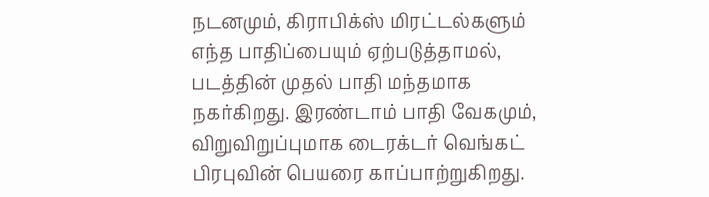நடனமும், கிராபிக்ஸ் மிரட்டல்களும் எந்த பாதிப்பையும் ஏற்படுத்தாமல், படத்தின் முதல் பாதி மந்தமாக நகர்கிறது. இரண்டாம் பாதி வேகமும், விறுவிறுப்புமாக டைரக்டர் வெங்கட் பிரபுவின் பெயரை காப்பாற்றுகிறது.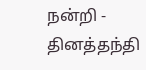நன்றி - தினத்தந்தி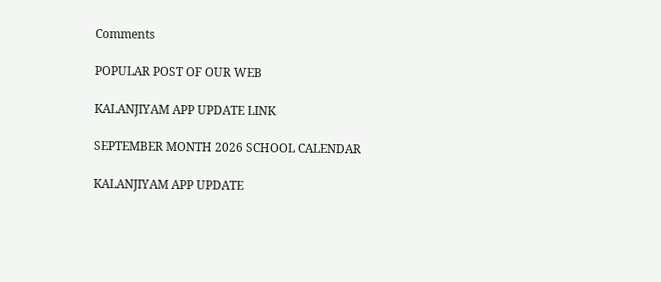Comments

POPULAR POST OF OUR WEB

KALANJIYAM APP UPDATE LINK

SEPTEMBER MONTH 2026 SCHOOL CALENDAR

KALANJIYAM APP UPDATE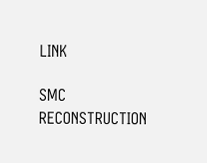LINK

SMC RECONSTRUCTION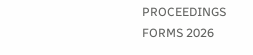PROCEEDINGS FORMS 2026